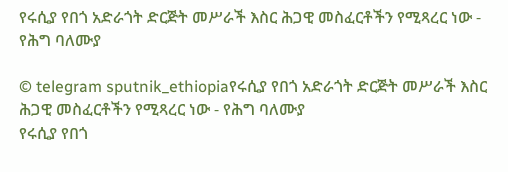የሩሲያ የበጎ አድራጎት ድርጅት መሥራች እስር ሕጋዊ መስፈርቶችን የሚጻረር ነው - የሕግ ባለሙያ

© telegram sputnik_ethiopiaየሩሲያ የበጎ አድራጎት ድርጅት መሥራች እስር ሕጋዊ መስፈርቶችን የሚጻረር ነው - የሕግ ባለሙያ
የሩሲያ የበጎ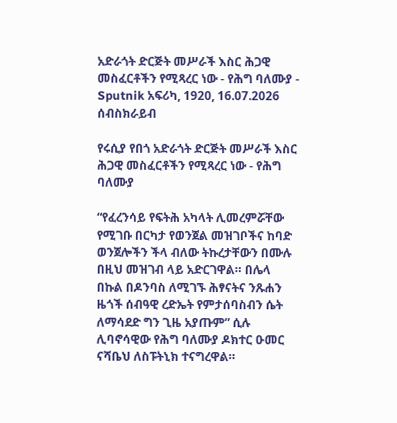አድራጎት ድርጅት መሥራች እስር ሕጋዊ መስፈርቶችን የሚጻረር ነው - የሕግ ባለሙያ - Sputnik አፍሪካ, 1920, 16.07.2026
ሰብስክራይብ

የሩሲያ የበጎ አድራጎት ድርጅት መሥራች እስር ሕጋዊ መስፈርቶችን የሚጻረር ነው - የሕግ ባለሙያ

“የፈረንሳይ የፍትሕ አካላት ሊመረምሯቸው የሚገቡ በርካታ የወንጀል መዝገቦችና ከባድ ወንጀሎችን ችላ ብለው ትኩረታቸውን በሙሉ በዚህ መዝገብ ላይ አድርገዋል። በሌላ በኩል በዶንባስ ለሚገኙ ሕፃናትና ንጹሐን ዜጎች ሰብዓዊ ረድኤት የምታሰባስብን ሴት ለማሳደድ ግን ጊዜ አያጡም” ሲሉ ሊባኖሳዊው የሕግ ባለሙያ ዶክተር ዑመር ናሻቤህ ለስፑትኒክ ተናግረዋል።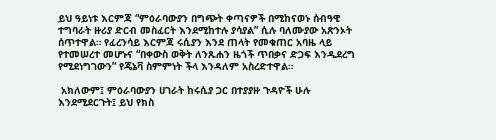ይህ ዓይነቱ እርምጃ “ምዕራባውያን በግጭት ቀጣናዎች በሚከናወኑ ሰብዓዊ ተግባራት ዙሪያ ድርብ መስፈርት እንደሚከተሉ ያሳያል” ሲሉ ባለሙያው አጽንኦት ሰጥተዋል። የፈረንሳይ እርምጃ ሩሲያን እንደ ጠላት የመቁጠር አባዜ ላይ የተመሠረተ መሆኑና “በቀውስ ወቅት ለንጹሐን ዜጎች ጥበቃና ድጋፍ እንዲደረግ የሚደነግገውን” የጄኔቫ ስምምነት ችላ እንዳለም አስረድተዋል።

 አክለውም፤ ምዕራባውያን ሀገራት ከሩሲያ ጋር በተያያዙ ጉዳዮች ሁሉ እንደሚደርጉት፤ ይህ የክስ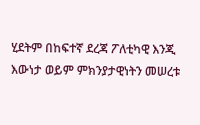ሂደትም በከፍተኛ ደረጃ ፖለቲካዊ እንጂ እውነታ ወይም ምክንያታዊነትን መሠረቱ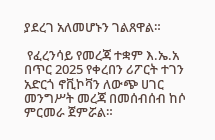ያደረገ አለመሆኑን ገልጸዋል።

 የፈረንሳይ የመረጃ ተቋም እ.ኤ.አ በጥር 2025 የቀረበን ሪፖርት ተገን አድርጎ ኖቪኮቫን ለውጭ ሀገር መንግሥት መረጃ በመሰብሰብ ከሶ ምርመራ ጀምሯል።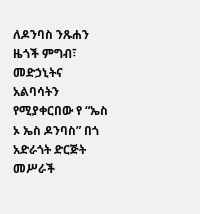ለዶንባስ ንጹሐን ዜጎች ምግብ፣ መድኃኒትና አልባሳትን የሚያቀርበው የ “ኤስ ኦ ኤስ ዶንባስ” በጎ አድራጎት ድርጅት መሥራች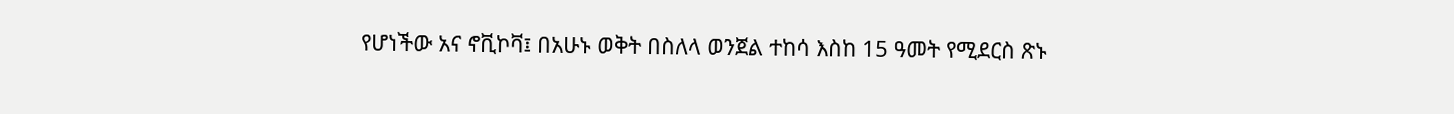የሆነችው አና ኖቪኮቫ፤ በአሁኑ ወቅት በስለላ ወንጀል ተከሳ እስከ 15 ዓመት የሚደርስ ጽኑ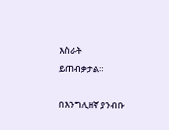እስራት ይጠብቃታል።

በእንግሊዘኛ ያንብቡ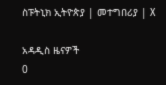ስፑትኒክ ኢትዮጵያ | መተግበሪያ | X

አዳዲስ ዜናዎች
0